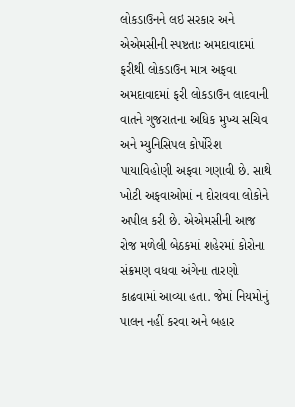લોકડાઉનને લઇ સરકાર અને એએમસીની સ્પષ્ટતાઃ અમદાવાદમાં ફરીથી લોકડાઉન માત્ર અફવા અમદાવાદમાં ફરી લોકડાઉન લાદવાની વાતને ગુજરાતના અધિક મુખ્ય સચિવ અને મ્યુનિસિપલ કોર્પોરેશ પાયાવિહોણી અફવા ગણાવી છે. સાથે ખોટી અફવાઓમાં ન દોરાવવા લોકોને અપીલ કરી છે. એએમસીની આજ રોજ મળેલી બેઠકમાં શહેરમાં કોરોના સંક્રમણ વધવા અંગેના તારણો કાઢવામાં આવ્યા હતા. જેમાં નિયમોનું પાલન નહીં કરવા અને બહાર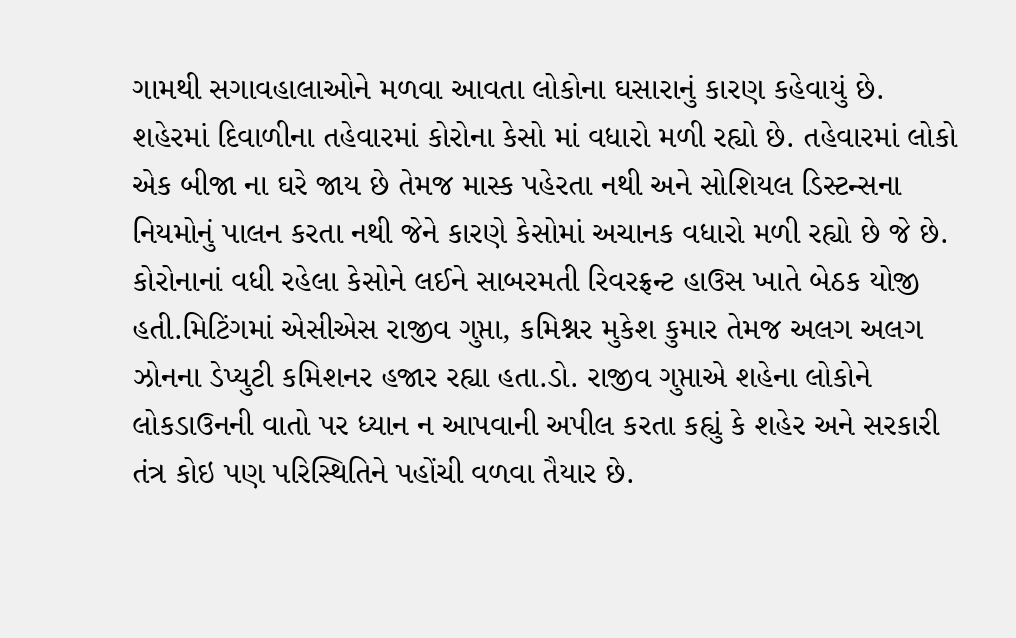ગામથી સગાવહાલાઓને મળવા આવતા લોકોના ઘસારાનું કારણ કહેવાયું છે. શહેરમાં દિવાળીના તહેવારમાં કોરોના કેસો માં વધારો મળી રહ્યો છે. તહેવારમાં લોકો એક બીજા ના ઘરે જાય છે તેમજ માસ્ક પહેરતા નથી અને સોશિયલ ડિસ્ટન્સના નિયમોનું પાલન કરતા નથી જેને કારણે કેસોમાં અચાનક વધારો મળી રહ્યો છે જે છે. કોરોનાનાં વધી રહેલા કેસોને લઈને સાબરમતી રિવરફ્રન્ટ હાઉસ ખાતે બેઠક યોજી હતી.મિટિંગમાં એસીએસ રાજીવ ગુપ્તા, કમિશ્નર મુકેશ કુમાર તેમજ અલગ અલગ ઝોનના ડેપ્યુટી કમિશનર હજાર રહ્યા હતા.ડો. રાજીવ ગુપ્તાએ શહેના લોકોને લોકડાઉનની વાતો પર ધ્યાન ન આપવાની અપીલ કરતા કહ્યું કે શહેર અને સરકારી તંત્ર કોઇ પણ પરિસ્થિતિને પહોંચી વળવા તૈયાર છે.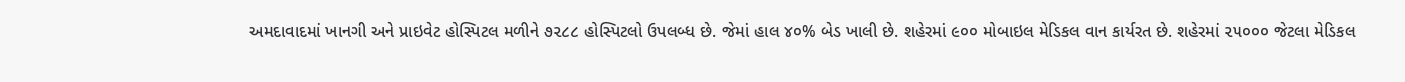અમદાવાદમાં ખાનગી અને પ્રાઇવેટ હોસ્પિટલ મળીને ૭૨૮૮ હોસ્પિટલો ઉપલબ્ધ છે. જેમાં હાલ ૪૦% બેડ ખાલી છે. શહેરમાં ૯૦૦ મોબાઇલ મેડિકલ વાન કાર્યરત છે. શહેરમાં ૨૫૦૦૦ જેટલા મેડિકલ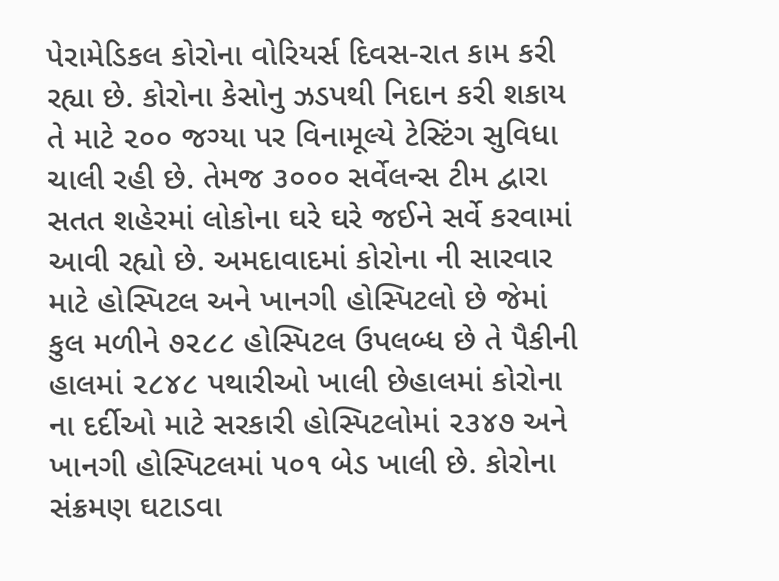પેરામેડિકલ કોરોના વોરિયર્સ દિવસ-રાત કામ કરી રહ્યા છે. કોરોના કેસોનુ ઝડપથી નિદાન કરી શકાય તે માટે ૨૦૦ જગ્યા પર વિનામૂલ્યે ટેસ્ટિંગ સુવિધા ચાલી રહી છે. તેમજ ૩૦૦૦ સર્વેલન્સ ટીમ દ્વારા સતત શહેરમાં લોકોના ઘરે ઘરે જઈને સર્વે કરવામાં આવી રહ્યો છે. અમદાવાદમાં કોરોના ની સારવાર માટે હોસ્પિટલ અને ખાનગી હોસ્પિટલો છે જેમાં કુલ મળીને ૭૨૮૮ હોસ્પિટલ ઉપલબ્ધ છે તે પૈકીની હાલમાં ૨૮૪૮ પથારીઓ ખાલી છેહાલમાં કોરોના ના દર્દીઓ માટે સરકારી હોસ્પિટલોમાં ૨૩૪૭ અને ખાનગી હોસ્પિટલમાં ૫૦૧ બેડ ખાલી છે. કોરોના સંક્રમણ ઘટાડવા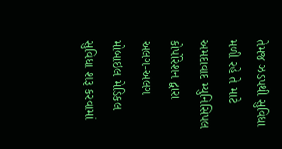તેમજ ઝડપથી સુવિધા મળી રહે તે માટે અમદાવાદ મ્યુનિસિપલ કોર્પોરેશન દ્વારા અલગ-અલગ મોબાઇલ મેડિકલ સુવિધા શરૂ કરવામાં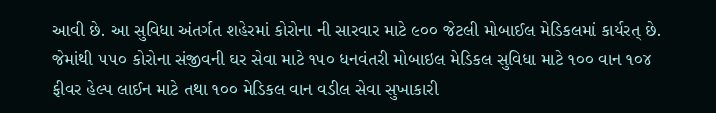આવી છે. આ સુવિધા અંતર્ગત શહેરમાં કોરોના ની સારવાર માટે ૯૦૦ જેટલી મોબાઈલ મેડિકલમાં કાર્યરત્ છે. જેમાંથી ૫૫૦ કોરોના સંજીવની ઘર સેવા માટે ૧૫૦ ધનવંતરી મોબાઇલ મેડિકલ સુવિધા માટે ૧૦૦ વાન ૧૦૪ ફીવર હેલ્પ લાઈન માટે તથા ૧૦૦ મેડિકલ વાન વડીલ સેવા સુખાકારી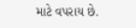માટે વપરાય છે.